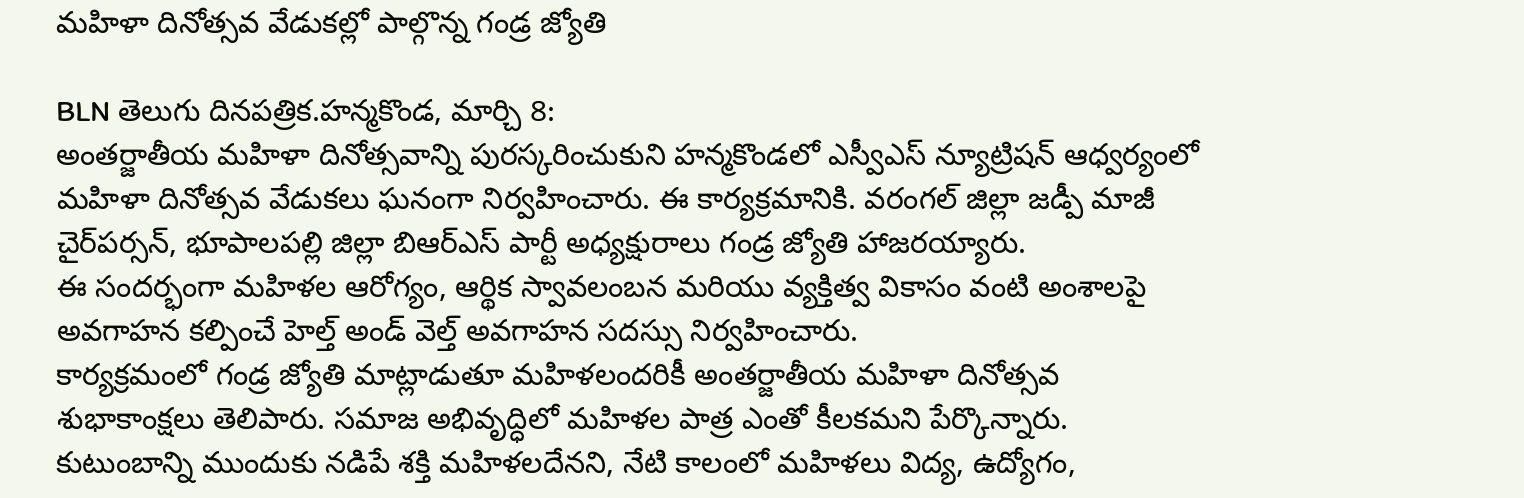మహిళా దినోత్సవ వేడుకల్లో పాల్గొన్న గండ్ర జ్యోతి

BLN తెలుగు దినపత్రిక.హన్మకొండ, మార్చి 8:
అంతర్జాతీయ మహిళా దినోత్సవాన్ని పురస్కరించుకుని హన్మకొండలో ఎస్వీఎస్ న్యూట్రిషన్ ఆధ్వర్యంలో మహిళా దినోత్సవ వేడుకలు ఘనంగా నిర్వహించారు. ఈ కార్యక్రమానికి. వరంగల్ జిల్లా జడ్పీ మాజీ చైర్‌పర్సన్, భూపాలపల్లి జిల్లా బిఆర్ఎస్ పార్టీ అధ్యక్షురాలు గండ్ర జ్యోతి హాజరయ్యారు.
ఈ సందర్భంగా మహిళల ఆరోగ్యం, ఆర్థిక స్వావలంబన మరియు వ్యక్తిత్వ వికాసం వంటి అంశాలపై అవగాహన కల్పించే హెల్త్ అండ్ వెల్త్ అవగాహన సదస్సు నిర్వహించారు.
కార్యక్రమంలో గండ్ర జ్యోతి మాట్లాడుతూ మహిళలందరికీ అంతర్జాతీయ మహిళా దినోత్సవ శుభాకాంక్షలు తెలిపారు. సమాజ అభివృద్ధిలో మహిళల పాత్ర ఎంతో కీలకమని పేర్కొన్నారు. కుటుంబాన్ని ముందుకు నడిపే శక్తి మహిళలదేనని, నేటి కాలంలో మహిళలు విద్య, ఉద్యోగం,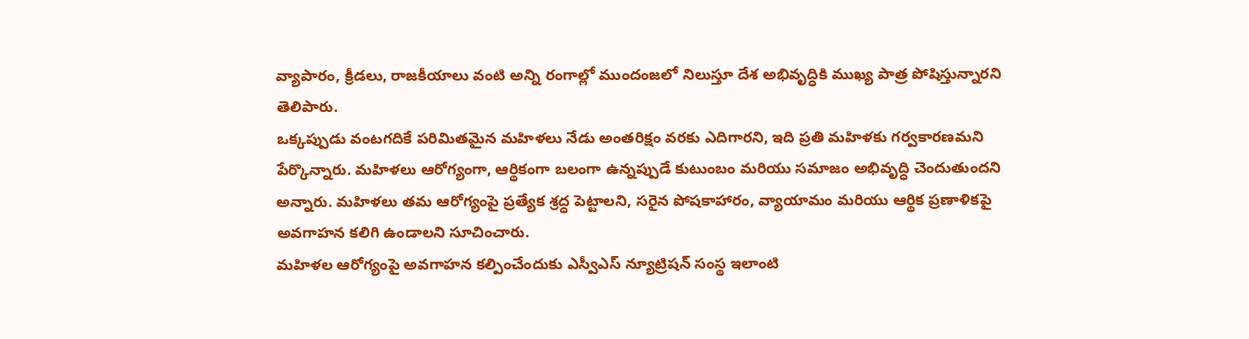వ్యాపారం, క్రీడలు, రాజకీయాలు వంటి అన్ని రంగాల్లో ముందంజలో నిలుస్తూ దేశ అభివృద్ధికి ముఖ్య పాత్ర పోషిస్తున్నారని తెలిపారు.
ఒక్కప్పుడు వంటగదికే పరిమితమైన మహిళలు నేడు అంతరిక్షం వరకు ఎదిగారని, ఇది ప్రతి మహిళకు గర్వకారణమని పేర్కొన్నారు. మహిళలు ఆరోగ్యంగా, ఆర్థికంగా బలంగా ఉన్నప్పుడే కుటుంబం మరియు సమాజం అభివృద్ధి చెందుతుందని అన్నారు. మహిళలు తమ ఆరోగ్యంపై ప్రత్యేక శ్రద్ధ పెట్టాలని, సరైన పోషకాహారం, వ్యాయామం మరియు ఆర్థిక ప్రణాళికపై అవగాహన కలిగి ఉండాలని సూచించారు.
మహిళల ఆరోగ్యంపై అవగాహన కల్పించేందుకు ఎస్వీఎస్ న్యూట్రిషన్ సంస్థ ఇలాంటి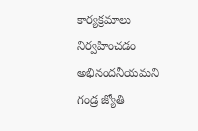కార్యక్రమాలు నిర్వహించడం అభినందనీయమని గండ్ర జ్యోతి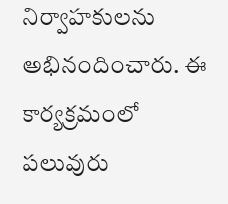నిర్వాహకులను అభినందించారు. ఈ కార్యక్రమంలో పలువురు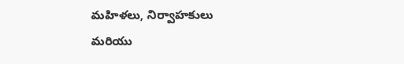మహిళలు, నిర్వాహకులు మరియు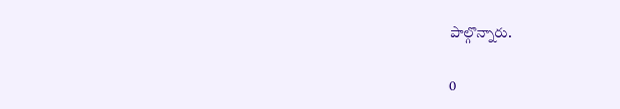పాల్గొన్నారు.

0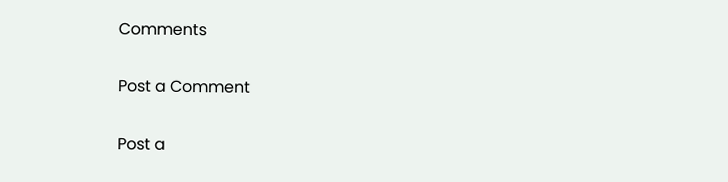Comments

Post a Comment

Post a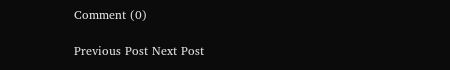Comment (0)

Previous Post Next Post